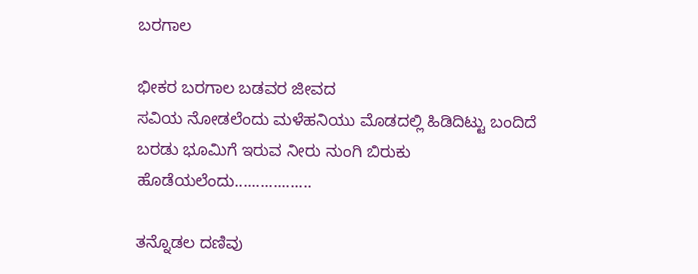ಬರಗಾಲ

ಭೀಕರ ಬರಗಾಲ ಬಡವರ ಜೀವದ
ಸವಿಯ ನೋಡಲೆಂದು ಮಳೆಹನಿಯು ಮೊಡದಲ್ಲಿ ಹಿಡಿದಿಟ್ಟು ಬಂದಿದೆ ಬರಡು ಭೂಮಿಗೆ ಇರುವ ನೀರು ನುಂಗಿ ಬಿರುಕು ಹೊಡೆಯಲೆಂದು..................

ತನ್ನೊಡಲ ದಣಿವು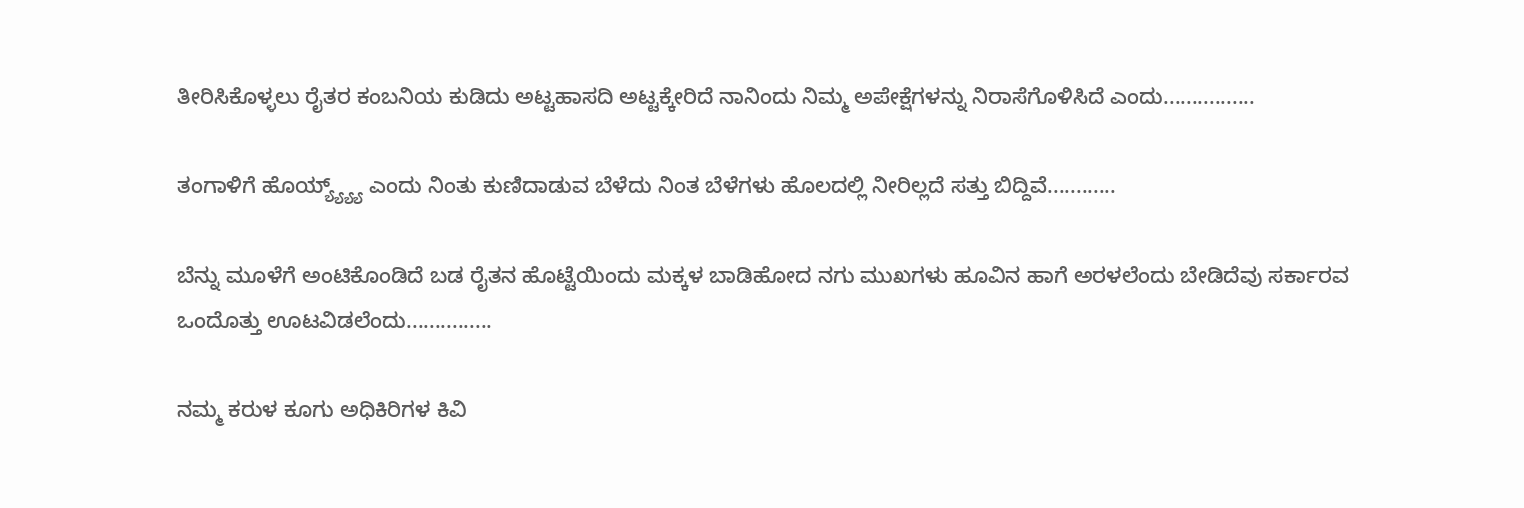ತೀರಿಸಿಕೊಳ್ಳಲು ರೈತರ ಕಂಬನಿಯ ಕುಡಿದು ಅಟ್ಟಹಾಸದಿ ಅಟ್ಟಕ್ಕೇರಿದೆ ನಾನಿಂದು ನಿಮ್ಮ ಅಪೇಕ್ಷೆಗಳನ್ನು ನಿರಾಸೆಗೊಳಿಸಿದೆ ಎಂದು................

ತಂಗಾಳಿಗೆ ಹೊಯ್ಯ್ಯ್ಯ್ಯ್ ಎಂದು ನಿಂತು ಕುಣಿದಾಡುವ ಬೆಳೆದು ನಿಂತ ಬೆಳೆಗಳು ಹೊಲದಲ್ಲಿ ನೀರಿಲ್ಲದೆ ಸತ್ತು ಬಿದ್ದಿವೆ............

ಬೆನ್ನು ಮೂಳೆಗೆ ಅಂಟಿಕೊಂಡಿದೆ ಬಡ ರೈತನ ಹೊಟ್ಟೆಯಿಂದು ಮಕ್ಕಳ ಬಾಡಿಹೋದ ನಗು ಮುಖಗಳು ಹೂವಿನ ಹಾಗೆ ಅರಳಲೆಂದು ಬೇಡಿದೆವು ಸರ್ಕಾರವ ಒಂದೊತ್ತು ಊಟವಿಡಲೆಂದು...............

ನಮ್ಮ ಕರುಳ ಕೂಗು ಅಧಿಕಿರಿಗಳ ಕಿವಿ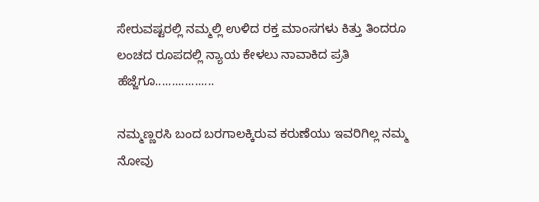ಸೇರುವಷ್ಟರಲ್ಲಿ ನಮ್ಮಲ್ಲಿ ಉಳಿದ ರಕ್ತ ಮಾಂಸಗಳು ಕಿತ್ತು ತಿಂದರೂ ಲಂಚದ ರೂಪದಲ್ಲಿ ನ್ಯಾಯ ಕೇಳಲು ನಾವಾಕಿದ ಪ್ರತಿ ಹೆಜ್ಜೆಗೂ..................

ನಮ್ಮಣ್ಣರಸಿ ಬಂದ ಬರಗಾಲಕ್ಕಿರುವ ಕರುಣೆಯು ಇವರಿಗಿಲ್ಲ ನಮ್ಮ ನೋವು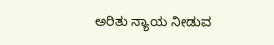ಅರಿತು ನ್ಯಾಯ ನೀಡುವ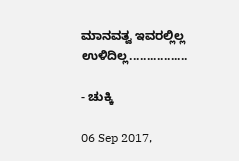ಮಾನವತ್ವ ಇವರಲ್ಲಿಲ್ಲ ಉಳಿದಿಲ್ಲ.................

- ಚುಕ್ಕಿ

06 Sep 2017,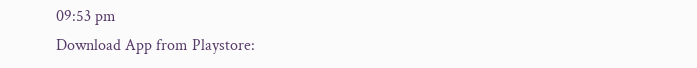09:53 pm
Download App from Playstore: